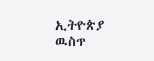ኢትዮጵያ ዉስጥ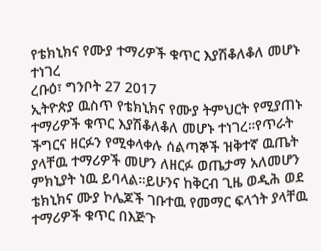የቴክኒክና የሙያ ተማሪዎች ቁጥር እያሽቆለቆለ መሆኑ ተነገረ
ረቡዕ፣ ግንቦት 27 2017
ኢትዮጵያ ዉስጥ የቴክኒክና የሙያ ትምህርት የሚያጠኑ ተማሪዎች ቁጥር እያሽቆለቆለ መሆኑ ተነገረ።የጥራት ችግርና ዘርፉን የሚቀላቀሉ ሰልጣኞች ዝቅተኛ ዉጤት ያላቸዉ ተማሪዎች መሆን ለዘርፉ ወጤታማ አለመሆን ምክኒያት ነዉ ይባላል።ይሁንና ከቅርብ ጊዜ ወዲሕ ወደ ቴክኒክና ሙያ ኮሌጆች ገቡተዉ የመማር ፍላጎት ያላቸዉ ተማሪዎች ቁጥር በእጅጉ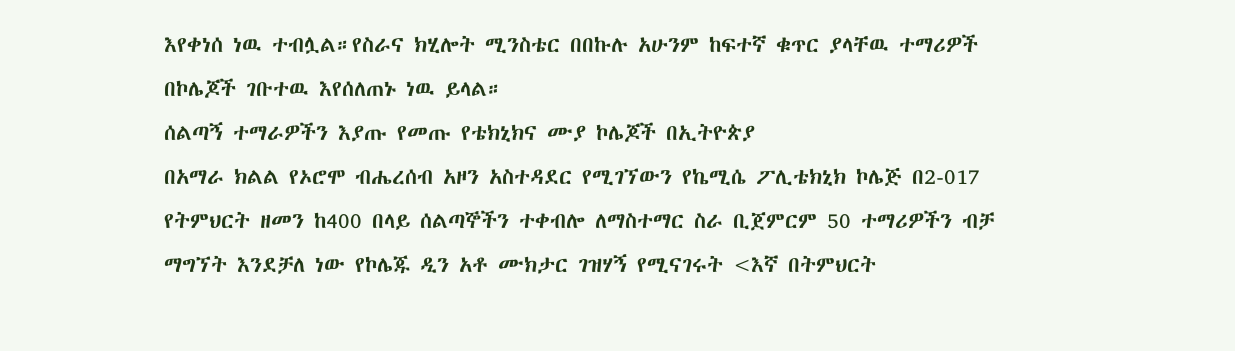እየቀነሰ ነዉ ተብሏል።የስራና ክሂሎት ሚንስቴር በበኩሉ አሁንም ከፍተኛ ቁጥር ያላቸዉ ተማሪዎች በኮሌጆች ገቡተዉ እየሰለጠኑ ነዉ ይላል።
ሰልጣኝ ተማራዎችን እያጡ የመጡ የቴክኒክና ሙያ ኮሌጆች በኢትዮጵያ
በአማራ ክልል የኦሮሞ ብሔረሰብ አዞን አስተዳደር የሚገኘውን የኬሚሴ ፖሊቴክኒክ ኮሌጅ በ2-017 የትምህርት ዘመን ከ400 በላይ ሰልጣኞችን ተቀብሎ ለማስተማር ስራ ቢጀምርም 50 ተማሪዎችን ብቻ ማግኘት እንደቻለ ነው የኮሌጁ ዲን አቶ ሙክታር ገዝሃኝ የሚናገሩት <እኛ በትምህርት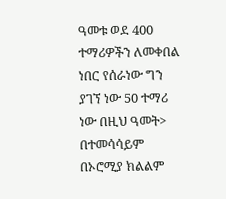ዓመቱ ወደ 400 ተማሪዎችን ለመቀበል ነበር የሰራነው ግን ያገኘ ነው 50 ተማሪ ነው በዚህ ዓመት>
በተመሳሳይም በኦሮሚያ ክልልም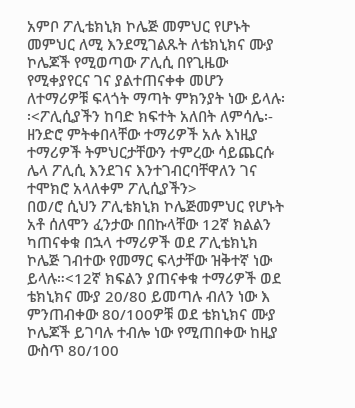አምቦ ፖሊቴክኒክ ኮሌጅ መምህር የሆኑት መምህር ለሚ እንደሚገልጹት ለቴክኒክና ሙያ ኮሌጆች የሚወጣው ፖሊሲ በየጊዜው የሚቀያየርና ገና ያልተጠናቀቀ መሆን ለተማሪዎቹ ፍላጎት ማጣት ምክንያት ነው ይላሉ፡፡<ፖሊሲያችን ከባድ ክፍተት አለበት ለምሳሌ፡- ዘንድሮ ምትቀበላቸው ተማሪዎች አሉ እነዚያ ተማሪዎች ትምህርታቸውን ተምረው ሳይጨርሱ ሌላ ፖሊሲ እንደገና እንተገብርባቸዋለን ገና ተሞክሮ አላለቀም ፖሊሲያችን>
በወ/ሮ ሲህን ፖሊቴክኒክ ኮሌጅመምህር የሆኑት አቶ ሰለሞን ፈንታው በበኩላቸው 12ኛ ክልልን ካጠናቀቁ በኋላ ተማሪዎች ወደ ፖሊቴክኒክ ኮሌጅ ገብተው የመማር ፍላታቸው ዝቅተኛ ነው ይላሉ።<12ኛ ክፍልን ያጠናቀቁ ተማሪዎች ወደ ቴክኒክና ሙያ 20/80 ይመጣሉ ብለን ነው እ ምንጠብቀው 80/100ዎቹ ወደ ቴክኒክና ሙያ ኮሌጆች ይገባሉ ተብሎ ነው የሚጠበቀው ከዚያ ውስጥ 80/100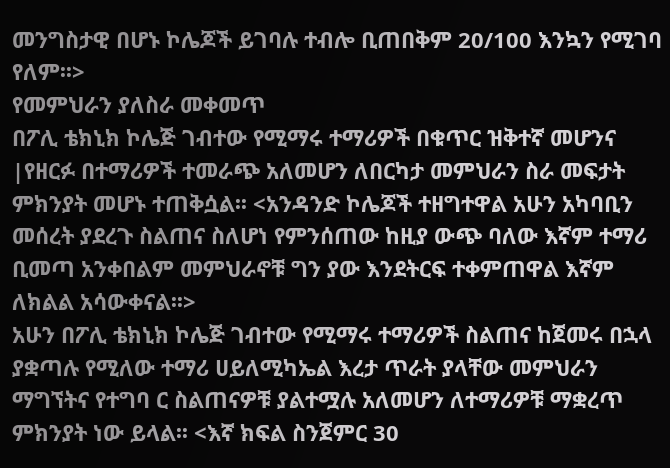መንግስታዊ በሆኑ ኮሌጆች ይገባሉ ተብሎ ቢጠበቅም 20/100 እንኳን የሚገባ የለም፡፡>
የመምህራን ያለስራ መቀመጥ
በፖሊ ቴክኒክ ኮሌጅ ገብተው የሚማሩ ተማሪዎች በቁጥር ዝቅተኛ መሆንና |የዘርፉ በተማሪዎች ተመራጭ አለመሆን ለበርካታ መምህራን ስራ መፍታት ምክንያት መሆኑ ተጠቅሷል፡፡ <አንዳንድ ኮሌጆች ተዘግተዋል አሁን አካባቢን መሰረት ያደረጉ ስልጠና ስለሆነ የምንሰጠው ከዚያ ውጭ ባለው እኛም ተማሪ ቢመጣ አንቀበልም መምህራኖቹ ግን ያው እንደትርፍ ተቀምጠዋል እኛም ለክልል አሳውቀናል፡፡>
አሁን በፖሊ ቴክኒክ ኮሌጅ ገብተው የሚማሩ ተማሪዎች ስልጠና ከጀመሩ በኋላ ያቋጣሉ የሚለው ተማሪ ሀይለሚካኤል እረታ ጥራት ያላቸው መምህራን ማግኘትና የተግባ ር ስልጠናዎቹ ያልተሟሉ አለመሆን ለተማሪዎቹ ማቋረጥ ምክንያት ነው ይላል፡፡ <እኛ ክፍል ስንጀምር 30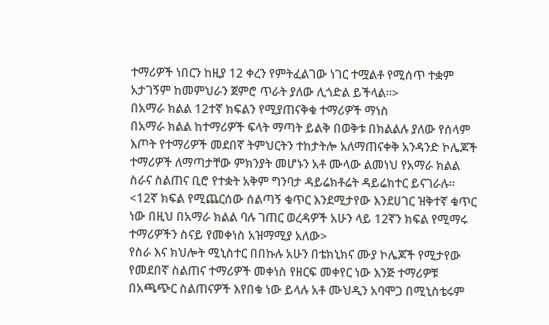ተማሪዎች ነበርን ከዚያ 12 ቀረን የምትፈልገው ነገር ተሟልቶ የሚሰጥ ተቋም አታገኝም ከመምህራን ጀምሮ ጥራት ያለው ሊጎድል ይችላል፡፡>
በአማራ ክልል 12ተኛ ክፍልን የሚያጠናቅቁ ተማሪዎች ማነስ
በአማራ ክልል ከተማሪዎች ፍላት ማጣት ይልቅ በወቅቱ በክልልሉ ያለው የሰላም እጦት የተማሪዎች መደበኛ ትምህርትን ተከታትሎ አለማጠናቀቅ አንዳንድ ኮሌጆች ተማሪዎች ለማጣታቸው ምክንያት መሆኑን አቶ ሙላው ልመነህ የአማራ ክልል ስራና ስልጠና ቢሮ የተቋት አቅም ግንባታ ዳይሬክቶሬት ዳይሬክተር ይናገራሉ፡፡<12ኛ ክፍል የሚጨርሰው ሰልጣኝ ቁጥር እንደሚታየው እንደሀገር ዝቅተኛ ቁጥር ነው በዚህ በአማራ ክልል ባሉ ገጠር ወረዳዎች አሁን ላይ 12ኛን ክፍል የሚማሩ ተማሪዎችን ስናይ የመቀነስ አዝማሚያ አለው>
የስራ እና ክህሎት ሚኒስተር በበኩሉ አሁን በቴክኒክና ሙያ ኮሌጆች የሚታየው የመደበኛ ስልጠና ተማሪዎች መቀነስ የዘርፍ መቀየር ነው እንጅ ተማሪዎቹ በአጫጭር ስልጠናዎች እየበቁ ነው ይላሉ አቶ ሙህዲን አባሞጋ በሚኒስቴሩም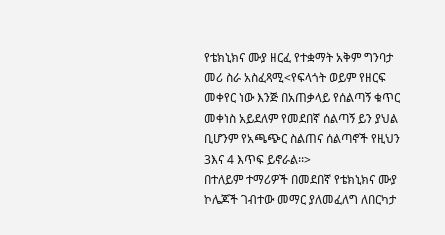የቴክኒክና ሙያ ዘርፈ የተቋማት አቅም ግንባታ መሪ ስራ አስፈጻሚ<የፍላጎት ወይም የዘርፍ መቀየር ነው እንጅ በአጠቃላይ የሰልጣኝ ቁጥር መቀነስ አይደለም የመደበኛ ሰልጣኝ ይን ያህል ቢሆንም የአጫጭር ስልጠና ሰልጣኖች የዚህን 3እና 4 እጥፍ ይኖራል፡፡>
በተለይም ተማሪዎች በመደበኛ የቴክኒክና ሙያ ኮሌጆች ገብተው መማር ያለመፈለግ ለበርካታ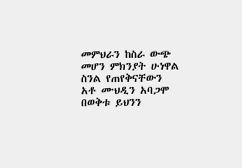መምህራን ከስራ ውጭ መሆን ምክንያት ሁነዋል ስንል የጠየቅናቸውን አቶ ሙህዲን አባጋሞ በወቅቱ ይህንን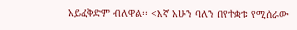አይፈቅድም ብለዋል፡፡ <እኛ አሁን ባለን በየተቋቱ የሚሰራው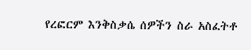የረፎርም እንቅስቃሴ ሰዎችን ስራ አስፈትቶ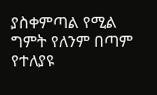ያስቀምጣል የሚል ግምት የለንም በጣም የተለያዩ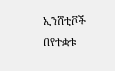ኢንሸቲቮች በየተቋቱ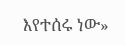እየተሰሩ ነው»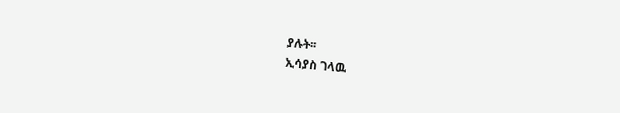ያሉት፡፡
ኢሳያስ ገላዉ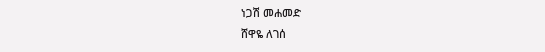ነጋሽ መሐመድ
ሸዋዬ ለገሰ